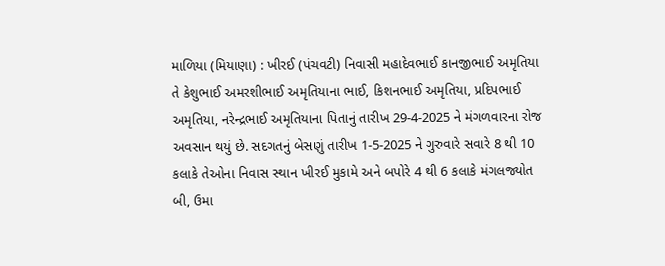માળિયા (મિયાણા) : ખીરઈ (પંચવટી) નિવાસી મહાદેવભાઈ કાનજીભાઈ અમૃતિયા તે કેશુભાઈ અમરશીભાઈ અમૃતિયાના ભાઈ, કિશનભાઈ અમૃતિયા, પ્રદિપભાઈ અમૃતિયા, નરેન્દ્રભાઈ અમૃતિયાના પિતાનું તારીખ 29-4-2025 ને મંગળવારના રોજ અવસાન થયું છે. સદગતનું બેસણું તારીખ 1-5-2025 ને ગુરુવારે સવારે 8 થી 10 કલાકે તેઓના નિવાસ સ્થાન ખીરઈ મુકામે અને બપોરે 4 થી 6 કલાકે મંગલજ્યોત બી, ઉમા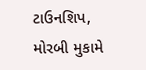ટાઉનશિપ, મોરબી મુકામે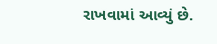રાખવામાં આવ્યું છે.